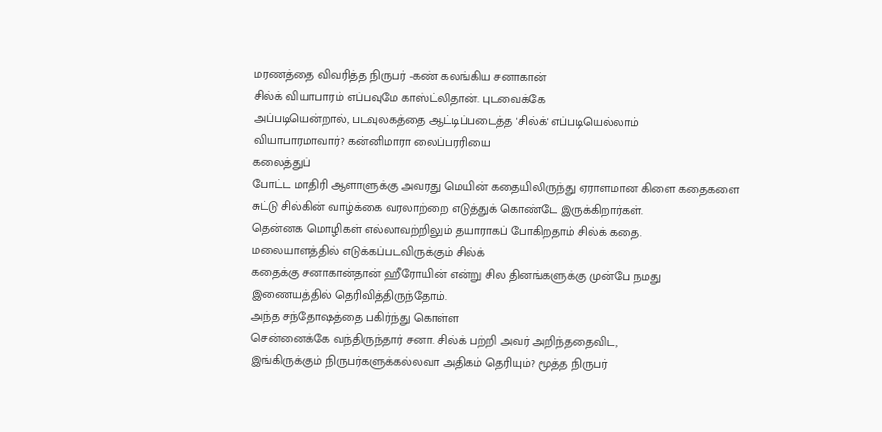மரணத்தை விவரித்த நிருபர் -கண் கலங்கிய சனாகான்
சில்க் வியாபாரம் எப்பவுமே காஸ்ட்லிதான். புடவைக்கே
அப்படியென்றால், படவுலகத்தை ஆட்டிப்படைத்த 'சில்க்' எப்படியெல்லாம்
வியாபாரமாவார்? கன்னிமாரா லைப்பரரியை
கலைத்துப்
போட்ட மாதிரி ஆளாளுக்கு அவரது மெயின் கதையிலிருந்து ஏராளமான கிளை கதைகளை
சுட்டு சில்கின் வாழ்க்கை வரலாற்றை எடுத்துக் கொண்டே இருக்கிறார்கள்.
தென்னக மொழிகள் எல்லாவற்றிலும் தயாராகப் போகிறதாம் சில்க் கதை.
மலையாளத்தில் எடுக்கப்படவிருக்கும் சில்க்
கதைக்கு சனாகான்தான் ஹீரோயின் என்று சில தினங்களுக்கு முன்பே நமது
இணையத்தில் தெரிவித்திருந்தோம்.
அந்த சந்தோஷத்தை பகிர்ந்து கொள்ள
சென்னைக்கே வந்திருந்தார் சனா. சில்க் பற்றி அவர் அறிந்ததைவிட,
இங்கிருக்கும் நிருபர்களுக்கல்லவா அதிகம் தெரியும்? மூத்த நிருபர்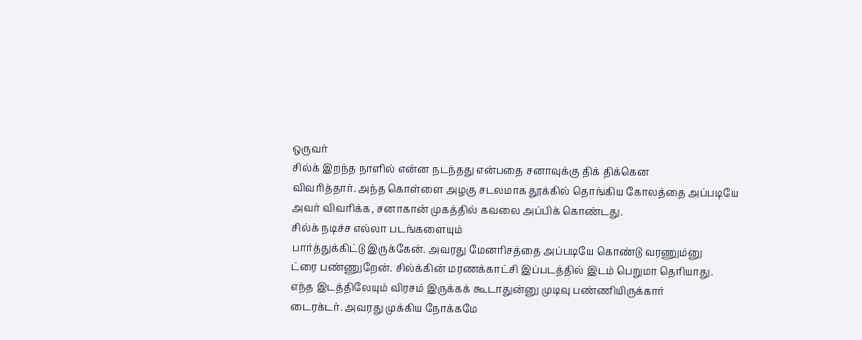ஒருவர்
சில்க் இறந்த நாளில் என்ன நடந்தது என்பதை சனாவுக்கு திக் திக்கென
விவரித்தார். அந்த கொள்ளை அழகு சடலமாக தூக்கில் தொங்கிய கோலத்தை அப்படியே
அவர் விவரிக்க, சனாகான் முகத்தில் கவலை அப்பிக் கொண்டது.
சில்க் நடிச்ச எல்லா படங்களையும்
பார்த்துக்கிட்டு இருக்கேன். அவரது மேனரிசத்தை அப்படியே கொண்டு வரணும்னு
ட்ரை பண்ணுறேன். சில்க்கின் மரணக்காட்சி இப்படத்தில் இடம் பெறுமா தெரியாது.
எந்த இடத்திலேயும் விரசம் இருக்கக் கூடாதுன்னு முடிவு பண்ணியிருக்கார்
டைரக்டர். அவரது முக்கிய நோக்கமே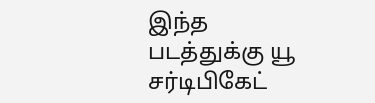இந்த படத்துக்கு யூ சர்டிபிகேட்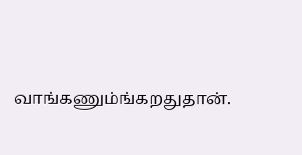வாங்கணும்ங்கறதுதான்.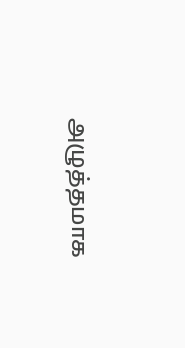அழுத்தமாக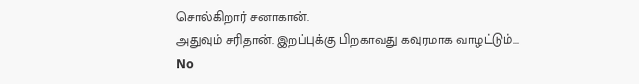சொல்கிறார் சனாகான்.
அதுவும் சரிதான். இறப்புக்கு பிறகாவது கவுரமாக வாழட்டும்...
No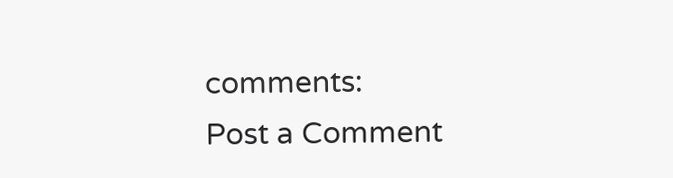comments:
Post a Comment